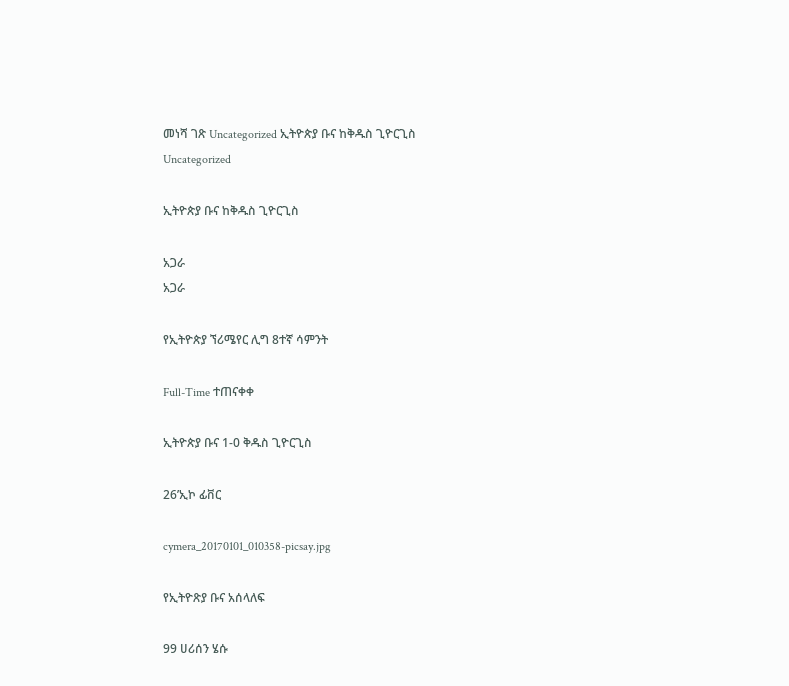መነሻ ገጽ Uncategorized ኢትዮጵያ ቡና ከቅዱስ ጊዮርጊስ
Uncategorized

ኢትዮጵያ ቡና ከቅዱስ ጊዮርጊስ

አጋራ
አጋራ

የኢትዮጵያ ኘሪሜየር ሊግ 8ተኛ ሳምንት

Full-Time ተጠናቀቀ

ኢትዮጵያ ቡና 1-0 ቅዱስ ጊዮርጊስ

26’ኢኮ ፊቨር

cymera_20170101_010358-picsay.jpg

የኢትዮጽያ ቡና አሰላለፍ

99 ሀሪሰን ሄሱ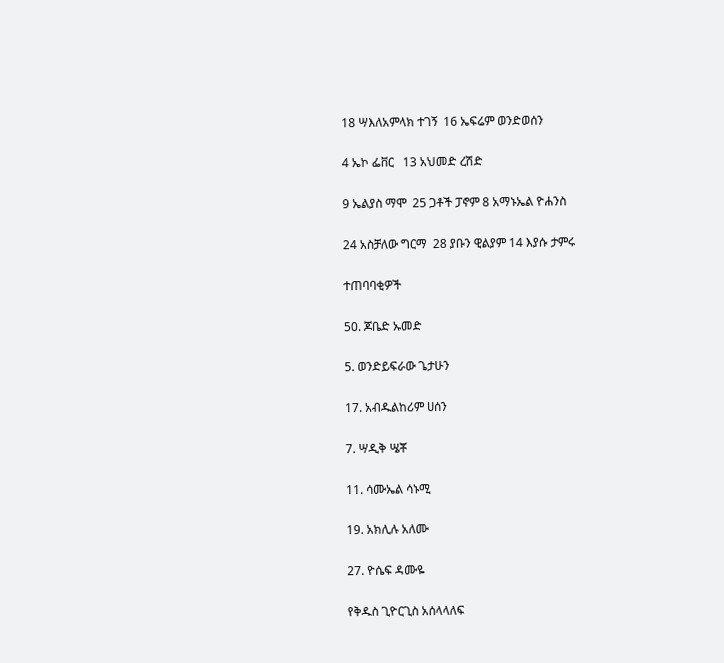18 ሣእለአምላክ ተገኝ  16 ኤፍሬም ወንድወሰን

4 ኤኮ ፌቨር   13 አህመድ ረሽድ

9 ኤልያስ ማሞ  25 ጋቶች ፓኖም 8 አማኑኤል ዮሐንስ

24 አስቻለው ግርማ  28 ያቡን ዊልያም 14 እያሱ ታምሩ

ተጠባባቂዎች

50. ጆቤድ ኡመድ

5. ወንድይፍራው ጌታሁን

17. አብዱልከሪም ሀሰን

7. ሣዲቅ ሤቾ

11. ሳሙኤል ሳኑሚ

19. አክሊሉ አለሙ

27. ዮሴፍ ዳሙዬ

የቅዱስ ጊዮርጊስ አሰላላለፍ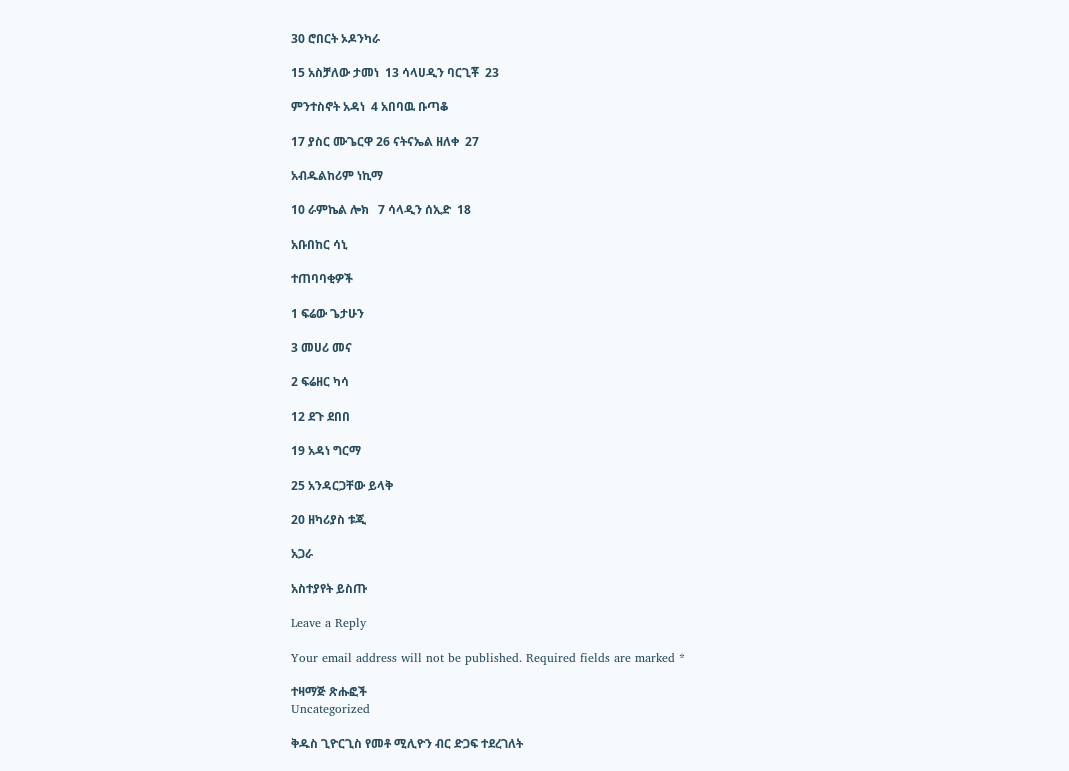30 ሮበርት ኦዶንካራ

15 አስቻለው ታመነ  13 ሳላሀዲን ባርጊቾ  23

ምንተስኖት አዳነ  4 አበባዉ ቡጣቆ

17 ያስር ሙጌርዋ 26 ናትናኤል ዘለቀ  27

አብዱልከሪም ነኪማ

10 ራምኬል ሎክ   7 ሳላዲን ሰኢድ  18

አቡበከር ሳኒ

ተጠባባቂዎች

1 ፍሬው ጌታሁን

3 መሀሪ መና

2 ፍሬዘር ካሳ

12 ደጉ ደበበ

19 አዳነ ግርማ

25 አንዳርጋቸው ይላቅ

20 ዘካሪያስ ቱጂ

አጋራ

አስተያየት ይስጡ

Leave a Reply

Your email address will not be published. Required fields are marked *

ተዛማጅ ጽሑፎች
Uncategorized

ቅዱስ ጊዮርጊስ የመቶ ሚሊዮን ብር ድጋፍ ተደረገለት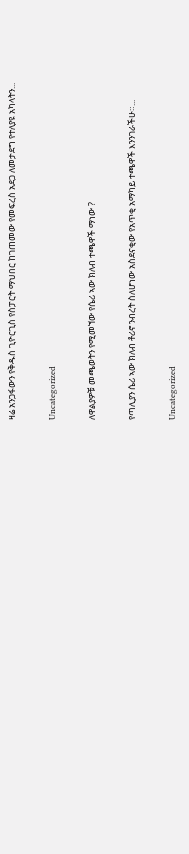ዛሬ አንጋፋውን የቅዱስ ጊዮርጊስ የስፓርት ማህበር ከገጠመው የመፍረስ አደጋ ለመታደግ የተለያዩ አካላትን...

Uncategorized

ለዋልያዎቹ መጫወትን የሚመኘው የሴሪ ኣው ክለብ ተጫዋች ማነው ?

የጣሊያን ሴሪ ኣው ክለብ ቶሪኖ ንብረት ስለሆነው አስደናቂው የአጥቂ አማካይ ተጫዋች እንንገራችሁ።...

Uncategorized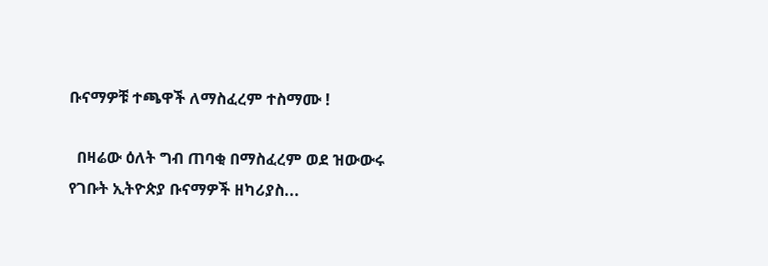ቡናማዎቹ ተጫዋች ለማስፈረም ተስማሙ !

  በዛሬው ዕለት ግብ ጠባቂ በማስፈረም ወደ ዝውውሩ የገቡት ኢትዮጵያ ቡናማዎች ዘካሪያስ...